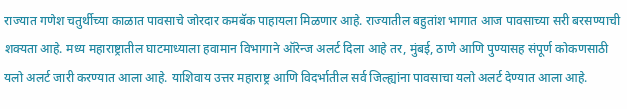राज्यात गणेश चतुर्थीच्या काळात पावसाचे जोरदार कमबॅक पाहायला मिळणार आहे. राज्यातील बहुतांश भागात आज पावसाच्या सरी बरसण्याची शक्यता आहे. मध्य महाराष्ट्रातील घाटमाध्याला हवामान विभागाने ऑरेन्ज अलर्ट दिला आहे तर, मुंबई, ठाणे आणि पुण्यासह संपूर्ण कोकणसाठी यलो अलर्ट जारी करण्यात आला आहे. याशिवाय उत्तर महाराष्ट्र आणि विदर्भातील सर्व जिल्ह्यांना पावसाचा यलो अलर्ट देण्यात आला आहे.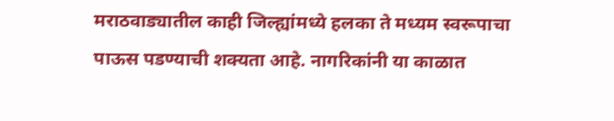मराठवाड्यातील काही जिल्ह्यांमध्ये हलका ते मध्यम स्वरूपाचा पाऊस पडण्याची शक्यता आहे. नागरिकांनी या काळात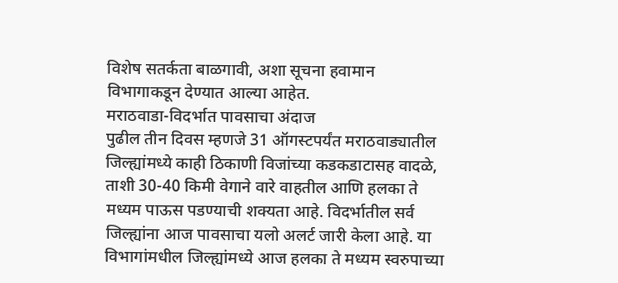विशेष सतर्कता बाळगावी, अशा सूचना हवामान विभागाकडून देण्यात आल्या आहेत.
मराठवाडा-विदर्भात पावसाचा अंदाज
पुढील तीन दिवस म्हणजे 31 ऑगस्टपर्यंत मराठवाड्यातील जिल्ह्यांमध्ये काही ठिकाणी विजांच्या कडकडाटासह वादळे, ताशी 30-40 किमी वेगाने वारे वाहतील आणि हलका ते मध्यम पाऊस पडण्याची शक्यता आहे. विदर्भातील सर्व जिल्ह्यांना आज पावसाचा यलो अलर्ट जारी केला आहे. या विभागांमधील जिल्ह्यांमध्ये आज हलका ते मध्यम स्वरुपाच्या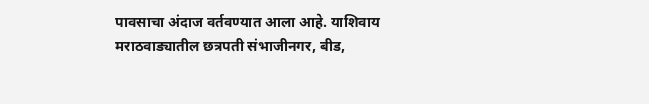पावसाचा अंदाज वर्तवण्यात आला आहे. याशिवाय मराठवाड्यातील छत्रपती संभाजीनगर, बीड,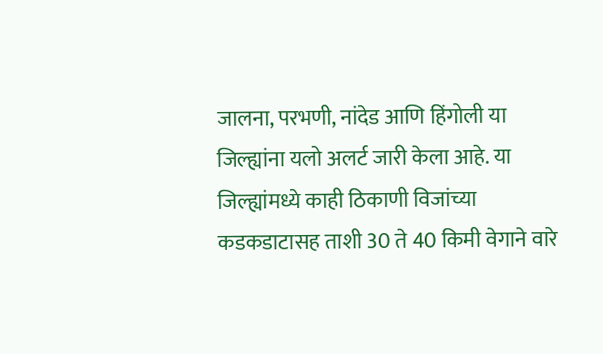जालना, परभणी, नांदेड आणि हिंगोली या जिल्ह्यांना यलो अलर्ट जारी केला आहे. या जिल्ह्यांमध्ये काही ठिकाणी विजांच्या कडकडाटासह ताशी 30 ते 40 किमी वेगाने वारे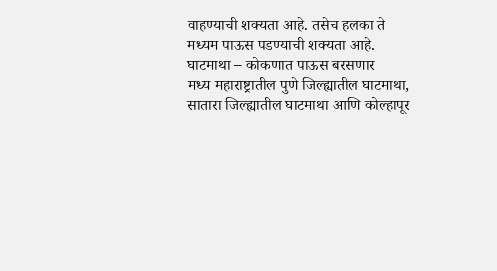वाहण्याची शक्यता आहे. तसेच हलका ते मध्यम पाऊस पडण्याची शक्यता आहे.
घाटमाथा – कोकणात पाऊस बरसणार
मध्य महाराष्ट्रातील पुणे जिल्ह्यातील घाटमाथा, सातारा जिल्ह्यातील घाटमाथा आणि कोल्हापूर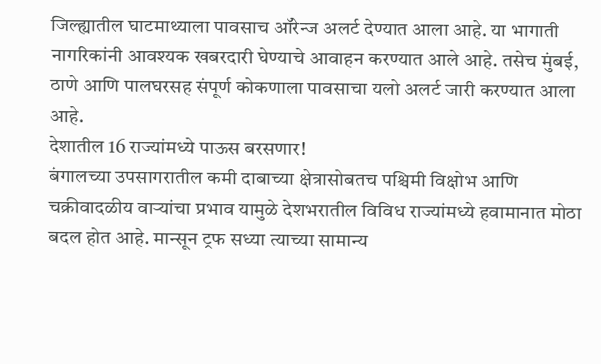जिल्ह्यातील घाटमाथ्याला पावसाच ऑरेन्ज अलर्ट देण्यात आला आहे. या भागाती नागरिकांनी आवश्यक खबरदारी घेण्याचे आवाहन करण्यात आले आहे. तसेच मुंबई, ठाणे आणि पालघरसह संपूर्ण कोकणाला पावसाचा यलो अलर्ट जारी करण्यात आला आहे.
देशातील 16 राज्यांमध्ये पाऊस बरसणार!
बंगालच्या उपसागरातील कमी दाबाच्या क्षेत्रासोबतच पश्चिमी विक्षोभ आणि चक्रीवादळीय वाऱ्यांचा प्रभाव यामुळे देशभरातील विविध राज्यांमध्ये हवामानात मोठा बदल होत आहे. मान्सून ट्रफ सध्या त्याच्या सामान्य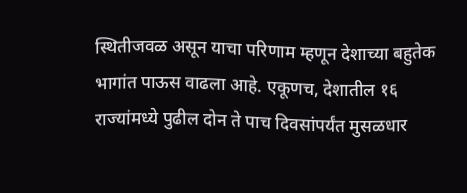स्थितीजवळ असून याचा परिणाम म्हणून देशाच्या बहुतेक भागांत पाऊस वाढला आहे. एकूणच, देशातील १६ राज्यांमध्ये पुढील दोन ते पाच दिवसांपर्यंत मुसळधार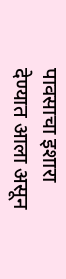पावसाचा इशारा देण्यात आला असून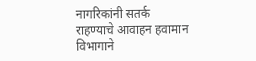नागरिकांनी सतर्क राहण्याचे आवाहन हवामान विभागाने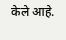केले आहे.